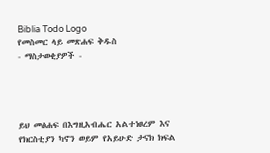Biblia Todo Logo
የመስመር ላይ መጽሐፍ ቅዱስ
- ማስታወቂያዎች -




ይህ መፅሐፍ በእግዚአብሔር አልተነፀረም እና የክርስቲያን ካኖን ወይም የአይሁድ ታናክ ክፍል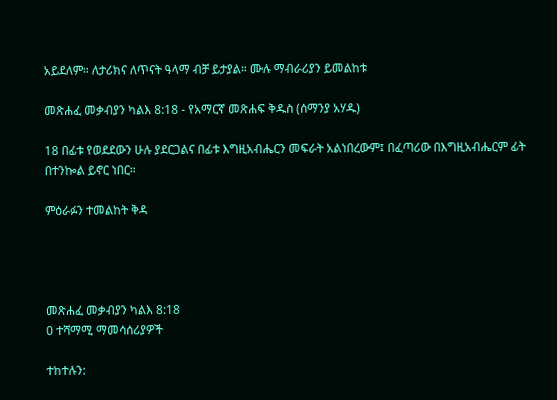አይደለም። ለታሪክና ለጥናት ዓላማ ብቻ ይታያል። ሙሉ ማብራሪያን ይመልከቱ

መጽሐፈ መቃብያን ካልእ 8:18 - የአማርኛ መጽሐፍ ቅዱስ (ሰማንያ አሃዱ)

18 በፊቱ የወደደውን ሁሉ ያደርጋልና በፊቱ እግዚአብሔርን መፍራት አልነበረውም፤ በፈጣሪው በእግዚአብሔርም ፊት በተንኰል ይኖር ነበር።

ምዕራፉን ተመልከት ቅዳ




መጽሐፈ መቃብያን ካልእ 8:18
0 ተሻማሚ ማመሳሰሪያዎች

ተከተሉን: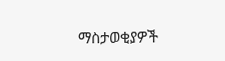ማስታወቂያዎች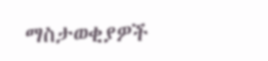ማስታወቂያዎች